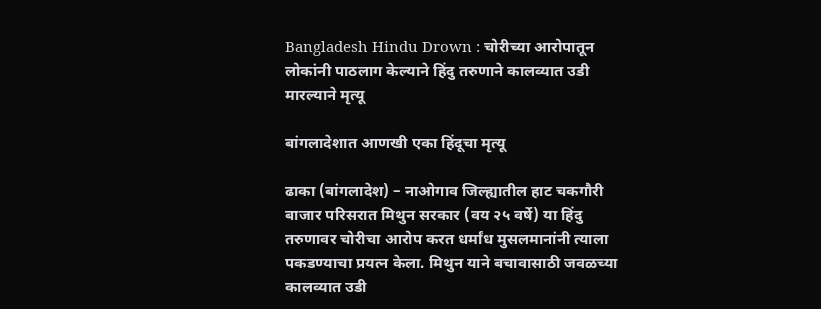Bangladesh Hindu Drown : चोरीच्या आरोपातून लोकांनी पाठलाग केल्याने हिंदु तरुणाने कालव्यात उडी मारल्याने मृत्यू

बांगलादेशात आणखी एका हिंदूचा मृत्यू

ढाका (बांगलादेश) – नाओगाव जिल्ह्यातील हाट चकगौरी बाजार परिसरात मिथुन सरकार (वय २५ वर्षे) या हिंदु तरुणावर चोरीचा आरोप करत धर्मांध मुसलमानांनी त्याला पकडण्याचा प्रयत्न केला. मिथुन याने बचावासाठी जवळच्या कालव्यात उडी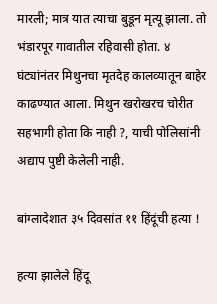मारली; मात्र यात त्याचा बुडून मृत्यू झाला. तो भंडारपूर गावातील रहिवासी होता. ४ घंट्यांनंतर मिथुनचा मृतदेह कालव्यातून बाहेर काढण्यात आला. मिथुन खरोखरच चोरीत सहभागी होता कि नाही ?, याची पोलिसांनी अद्याप पुष्टी केलेली नाही.

बांग्लादेशात ३५ दिवसांत ११ हिंदूंची हत्या !

हत्या झालेले हिंदू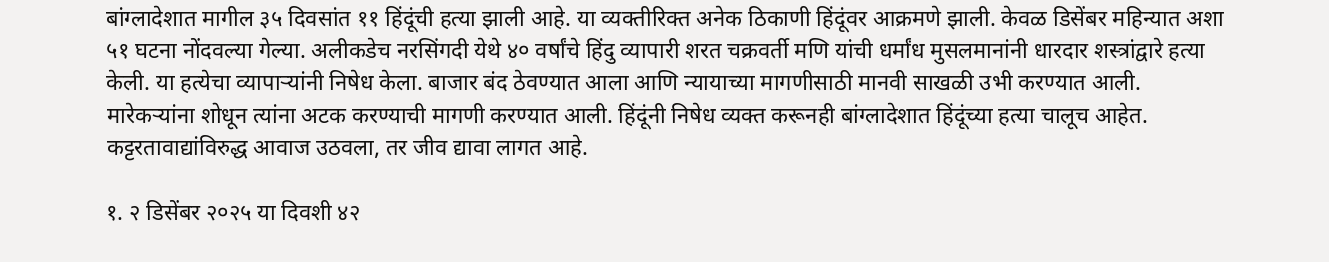बांग्लादेशात मागील ३५ दिवसांत ११ हिंदूंची हत्या झाली आहे. या व्यक्तीरिक्त अनेक ठिकाणी हिंदूंवर आक्रमणे झाली. केवळ डिसेंबर महिन्यात अशा ५१ घटना नोंदवल्या गेल्या. अलीकडेच नरसिंगदी येथे ४० वर्षांचे हिंदु व्यापारी शरत चक्रवर्ती मणि यांची धर्मांध मुसलमानांनी धारदार शस्त्रांद्वारे हत्या केली. या हत्येचा व्यापार्‍यांनी निषेध केला. बाजार बंद ठेवण्यात आला आणि न्यायाच्या मागणीसाठी मानवी साखळी उभी करण्यात आली. मारेकर्‍यांना शोधून त्यांना अटक करण्याची मागणी करण्यात आली. हिंदूंनी निषेध व्यक्त करूनही बांग्लादेशात हिंदूंच्या हत्या चालूच आहेत. कट्टरतावाद्यांविरुद्ध आवाज उठवला, तर जीव द्यावा लागत आहे.

१. २ डिसेंबर २०२५ या दिवशी ४२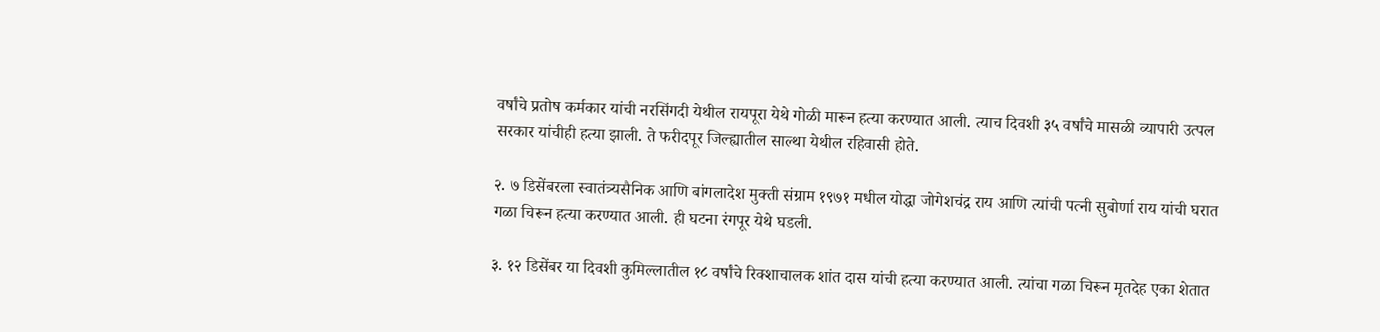वर्षांचे प्रतोष कर्मकार यांची नरसिंगदी येथील रायपूरा येथे गोळी मारून हत्या करण्यात आली. त्याच दिवशी ३५ वर्षांचे मासळी व्यापारी उत्पल सरकार यांचीही हत्या झाली. ते फरीदपूर जिल्ह्यातील साल्था येथील रहिवासी होते.

२. ७ डिसेंबरला स्वातंत्र्यसैनिक आणि बांगलादेश मुक्ती संग्राम १९७१ मधील योद्धा जोगेशचंद्र राय आणि त्यांची पत्नी सुबोर्णा राय यांची घरात गळा चिरून हत्या करण्यात आली. ही घटना रंगपूर येथे घडली.

३. १२ डिसेंबर या दिवशी कुमिल्लातील १८ वर्षांचे रिक्शाचालक शांत दास यांची हत्या करण्यात आली. त्यांचा गळा चिरून मृतदेह एका शेतात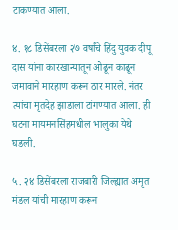टाकण्यात आला.

४. १८ डिसेंबरला २७ वर्षांचे हिंदु युवक दीपू दास यांना कारखान्यातून ओढून काढून जमावाने मारहाण करून ठार मारले. नंतर त्यांचा मृतदेह झाडाला टांगण्यात आला. ही घटना मायमनसिंहमधील भालुका येथे घडली.

५. २४ डिसेंबरला राजबारी जिल्ह्यात अमृत मंडल यांची मारहाण करून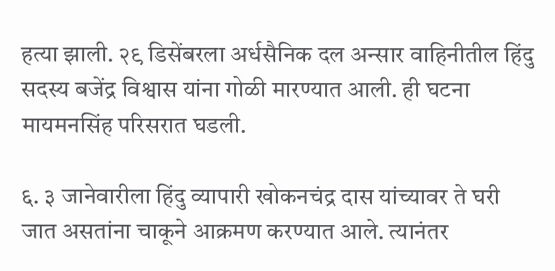हत्या झाली. २९ डिसेंबरला अर्धसैनिक दल अन्सार वाहिनीतील हिंदु सदस्य बजेंद्र विश्वास यांना गोळी मारण्यात आली. ही घटना मायमनसिंह परिसरात घडली.

६. ३ जानेवारीला हिंदु व्यापारी खोकनचंद्र दास यांच्यावर ते घरी जात असतांना चाकूने आक्रमण करण्यात आले. त्यानंतर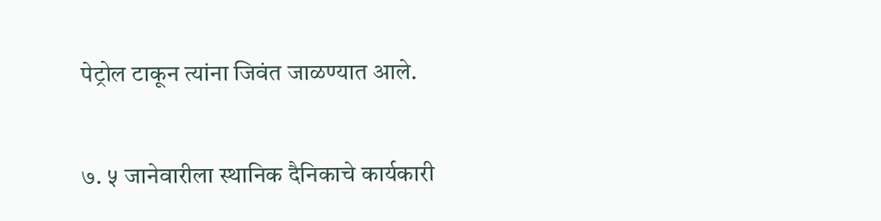पेट्रोल टाकून त्यांना जिवंत जाळण्यात आले.

७. ५ जानेवारीला स्थानिक दैनिकाचे कार्यकारी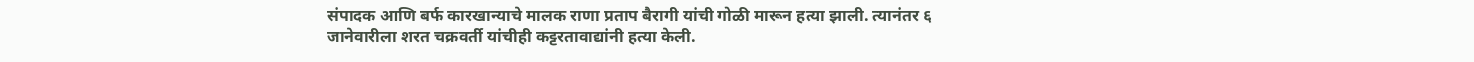संपादक आणि बर्फ कारखान्याचे मालक राणा प्रताप बैरागी यांची गोळी मारून हत्या झाली. त्यानंतर ६ जानेवारीला शरत चक्रवर्ती यांचीही कट्टरतावाद्यांनी हत्या केली.